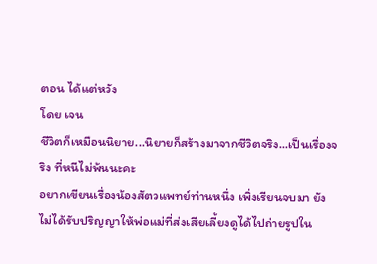ตอน ได้แต่หวัง
โดย เจน
ชีวิตก็เหมือนนิยาย...นิยายก็สร้างมาจากชีวิตจริง...เป็นเรื่องจริง ที่หนีไม่พ้นนะคะ
อยากเขียนเรื่องน้องสัตวแพทย์ท่านหนึ่ง เพิ่งเรียนจบมา ยังไม่ได้รับปริญญาให้พ่อแม่ที่ส่งเสียเลี้ยงดูได้ไปถ่ายรูปใน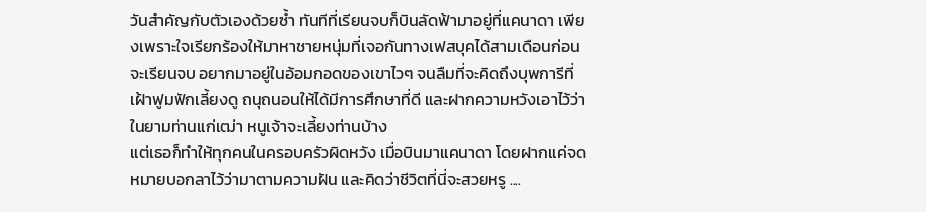วันสำคัญกับตัวเองด้วยซ้ำ ทันทีที่เรียนจบก็บินลัดฟ้ามาอยู่ที่แคนาดา เพียงเพราะใจเรียกร้องให้มาหาชายหนุ่มที่เจอกันทางเฟสบุคได้สามเดือนก่อนจะเรียนจบ อยากมาอยู่ในอ้อมกอดของเขาไวๆ จนลืมที่จะคิดถึงบุพการีที่เฝ้าฟูมฟักเลี้ยงดู ถนุถนอนให้ได้มีการศึกษาที่ดี และฝากความหวังเอาไว้ว่าในยามท่านแก่เฒ่า หนูเจ้าจะเลี้ยงท่านบ้าง
แต่เธอก็ทำให้ทุกคนในครอบครัวผิดหวัง เมื่อบินมาแคนาดา โดยฝากแค่จดหมายบอกลาไว้ว่ามาตามความฝัน และคิดว่าชีวิตที่นี่จะสวยหรู ....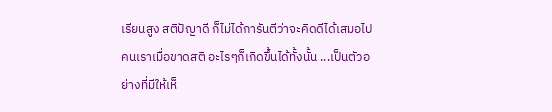เรียนสูง สติปัญาดี ก็ไม่ได้การันตีว่าจะคิดดีได้เสมอไป คนเราเมื่อขาดสติ อะไรๆก็เกิดขึ้นได้ทั้งนั้น ...เป็นตัวอย่างที่มีให้เห็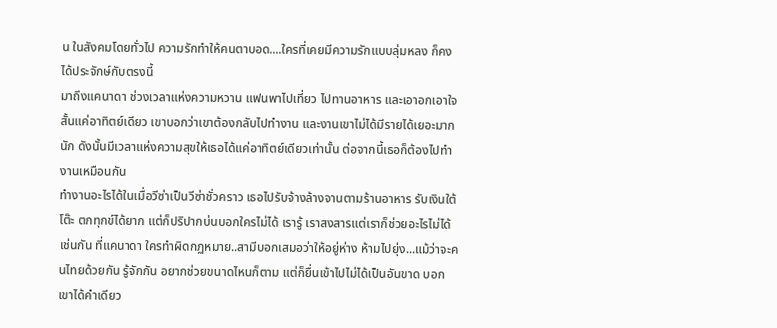น ในสังคมโดยทั่วไป ความรักทำให้คนตาบอด....ใครที่เคยมีความรักแบบลุ่มหลง ก็คงได้ประจักษ์กับตรงนี้
มาถึงแคนาดา ช่วงเวลาแห่งความหวาน แฟนพาไปเที่ยว ไปทานอาหาร และเอาอกเอาใจ สั้นแค่อาทิตย์เดียว เขาบอกว่าเขาต้องกลับไปทำงาน และงานเขาไม่ได้มีรายได้เยอะมากนัก ดังนั้นมีเวลาแห่งความสุขให้เธอได้แค่อาทิตย์เดียวเท่านั้น ต่อจากนี้เธอก็ต้องไปทำงานเหมือนกัน
ทำงานอะไรได้ในเมื่อวีซ่าเป็นวีซ่าชั่วคราว เธอไปรับจ้างล้างจานตามร้านอาหาร รับเงินใต้โต๊ะ ตกทุกข์ได้ยาก แต่ก็ปริปากบ่นบอกใครไม่ได้ เรารู้ เราสงสารแต่เราก็ช่วยอะไรไม่ได้เช่นกัน ที่แคนาดา ใครทำผิดกฏหมาย..สามีบอกเสมอว่าให้อยู่ห่าง ห้ามไปยุ่ง...แม้ว่าจะคนไทยด้วยกัน รู้จักกัน อยากช่วยขนาดไหนก็ตาม แต่ก็ยื่นเข้าไปไม่ได้เป็นอันขาด บอกเขาได้คำเดียว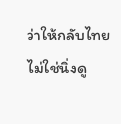ว่าให้กลับไทย ไม่ใช่นิ่งดู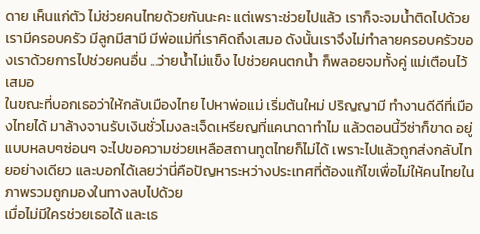ดาย เห็นแก่ตัว ไม่ช่วยคนไทยด้วยกันนะคะ แต่เพราะช่วยไปแล้ว เราก็จะจมน้ำติดไปด้วย เรามีครอบครัว มีลูกมีสามี มีพ่อแม่ที่เราคิดถึงเสมอ ดังนั้นเราจึงไม่ทำลายครอบครัวของเราด้วยการไปช่วยคนอื่น ...ว่ายน้ำไม่แข็ง ไปช่วยคนตกน้ำ ก็พลอยจมทั้งคู่ แม่เตือนไว้เสมอ
ในขณะที่บอกเธอว่าให้กลับเมืองไทย ไปหาพ่อแม่ เริ่มต้นใหม่ ปริญญามี ทำงานดีดีที่เมืองไทยได้ มาล้างจานรับเงินชั่วโมงละเจ็ดเหรียญที่แคนาดาทำไม แล้วตอนนี้วีซ่าก็ขาด อยู่แบบหลบๆซ่อนๆ จะไปขอความช่วยเหลือสถานทูตไทยก็ไม่ได้ เพราะไปแล้วถูกส่งกลับไทยอย่างเดียว และบอกได้เลยว่านี่คือปัญหาระหว่างประเทศที่ต้องแก้ไขเพื่อไม่ให้คนไทยในภาพรวมถูกมองในทางลบไปด้วย
เมื่อไม่มีใครช่วยเธอได้ และเธ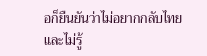อก็ยืนยันว่าไม่อยากกลับไทย และไม่รู้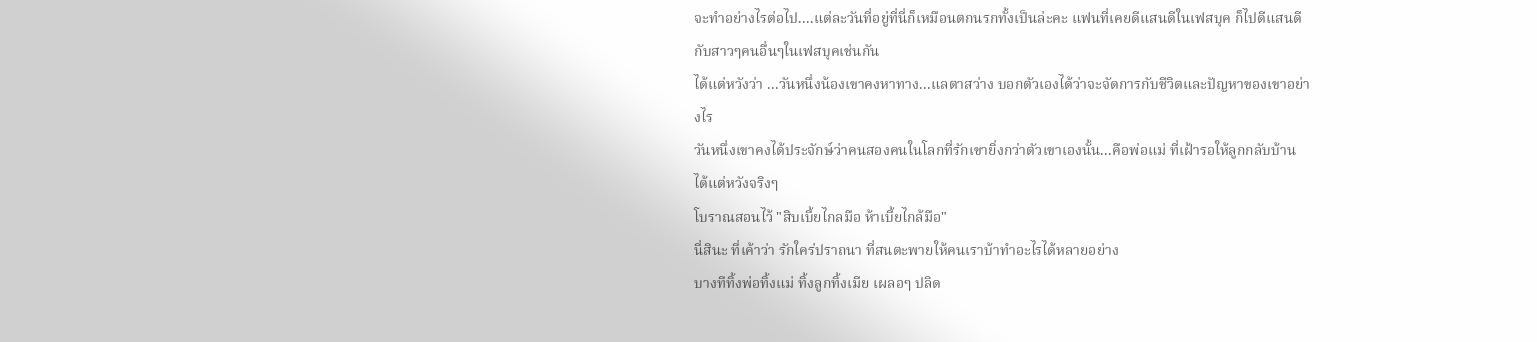จะทำอย่างไรต่อไป....แต่ละวันที่อยู่ที่นี่ก็เหมือนตกนรกทั้งเป็นล่ะคะ แฟนที่เคยดีแสนดีในเฟสบุค ก็ไปดีแสนดีกับสาวๆคนอื่นๆในเฟสบุคเช่นกัน
ได้แต่หวังว่า ...วันหนึ่งน้องเขาคงหาทาง...แลตาสว่าง บอกตัวเองได้ว่าจะจัดการกับชีวิตและปัญหาของเขาอย่างไร
วันหนึ่งเขาคงได้ประจักษ์ว่าคนสองคนในโลกที่รักเขายิ่งกว่าตัวเขาเองนั้น...คือพ่อแม่ ที่เฝ้ารอให้ลูกกลับบ้าน
ได้แต่หวังจริงๆ
โบราณสอนไว้ "สิบเบี้ยไกลมือ ห้าเบี้ยไกล้มือ"
นี่สินะ ที่เค้าว่า รักใคร่ปราถนา ที่สนตะพายให้คนเราบ้าทำอะไรได้หลายอย่าง
บางทีทิ้งพ่อทิ้งแม่ ทิ้งลูกทิ้งเมีย เผลอๆ ปลิด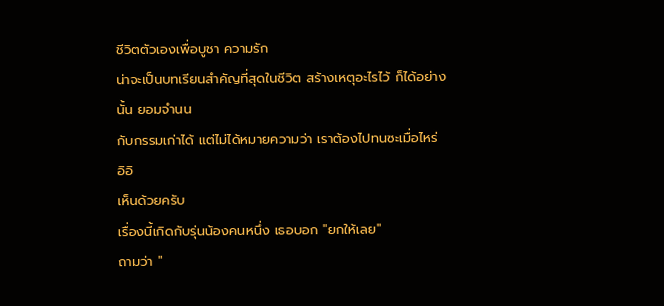ชีวิตตัวเองเพื่อบูชา ความรัก
น่าจะเป็นบทเรียนสำคัญที่สุดในชีวิต สร้างเหตุอะไรไว้ ก็ได้อย่างนั้น ยอมจำนน
กับกรรมเก่าได้ แต่ไม่ได้หมายความว่า เราต้องไปทนซะเมื่อไหร่ อิอิ
เห็นด้วยครับ
เรื่องนี้เกิดกับรุ่นน้องคนหนึ่ง เธอบอก "ยกให้เลย"
ถามว่า "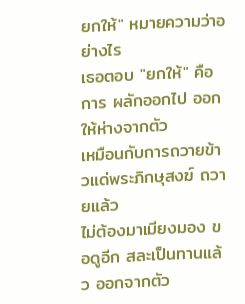ยกให้" หมายความว่าอย่างไร
เธอตอบ "ยกให้" คือการ ผลักออกไป ออกให้ห่างจากตัว
เหมือนกับการถวายข้าวแด่พระภิกษุสงฆ์ ถวายแล้ว
ไม่ต้องมาเมียงมอง ขอดูอีก สละเป็นทานแล้ว ออกจากตัว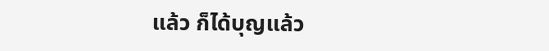แล้ว ก็ได้บุญแล้ว